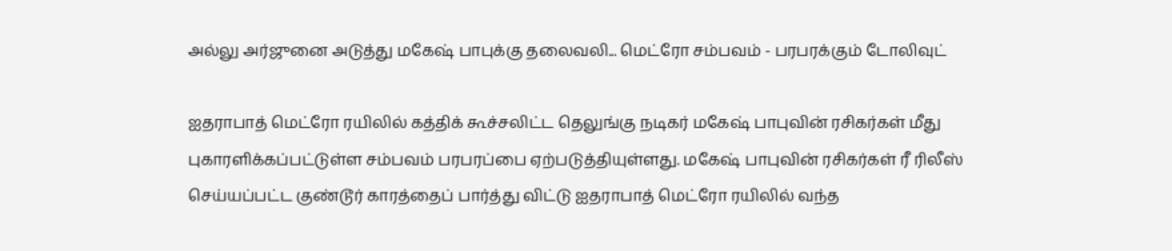அல்லு அர்ஜுனை அடுத்து மகேஷ் பாபுக்கு தலைவலி... மெட்ரோ சம்பவம் - பரபரக்கும் டோலிவுட்

ஐதராபாத் மெட்ரோ ரயிலில் கத்திக் கூச்சலிட்ட தெலுங்கு நடிகர் மகேஷ் பாபுவின் ரசிகர்கள் மீது புகாரளிக்கப்பட்டுள்ள சம்பவம் பரபரப்பை ஏற்படுத்தியுள்ளது. மகேஷ் பாபுவின் ரசிகர்கள் ரீ ரிலீஸ் செய்யப்பட்ட குண்டூர் காரத்தைப் பார்த்து விட்டு ஐதராபாத் மெட்ரோ ரயிலில் வந்த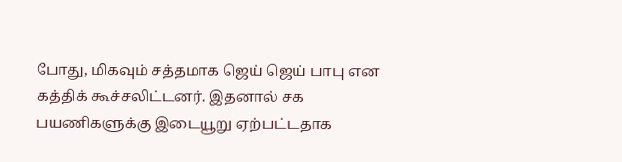போது, மிகவும் சத்தமாக ஜெய் ஜெய் பாபு என கத்திக் கூச்சலிட்டனர். இதனால் சக பயணிகளுக்கு இடையூறு ஏற்பட்டதாக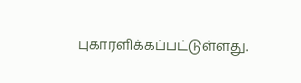புகாரளிக்கப்பட்டுள்ளது.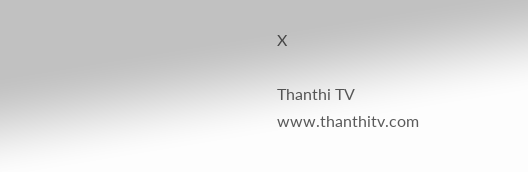X

Thanthi TV
www.thanthitv.com